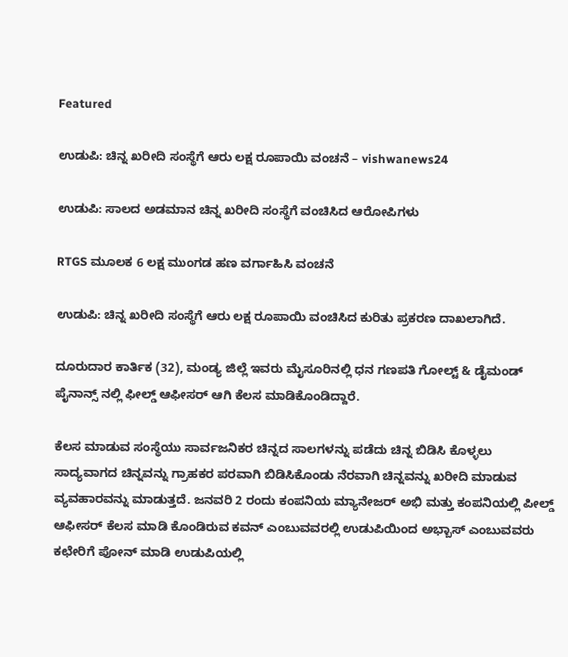Featured

ಉಡುಪಿ: ಚಿನ್ನ ಖರೀದಿ ಸಂಸ್ಥೆಗೆ ಆರು‌ ಲಕ್ಷ ರೂಪಾಯಿ ವಂಚನೆ – vishwanews24

ಉಡುಪಿ: ಸಾಲದ ಅಡಮಾನ ಚಿನ್ನ ಖರೀದಿ ಸಂಸ್ಥೆಗೆ ವಂಚಿಸಿದ ಆರೋಪಿಗಳು

RTGS ಮೂಲಕ 6 ಲಕ್ಷ ಮುಂಗಡ ಹಣ ವರ್ಗಾಹಿಸಿ ವಂಚನೆ

ಉಡುಪಿ: ಚಿನ್ನ ಖರೀದಿ ಸಂಸ್ಥೆಗೆ ಆರು‌ ಲಕ್ಷ ರೂಪಾಯಿ ವಂಚಿಸಿದ ಕುರಿತು ಪ್ರಕರಣ ದಾಖಲಾಗಿದೆ.

ದೂರುದಾರ ಕಾರ್ತಿಕ (32), ಮಂಡ್ಯ ಜಿಲ್ಲೆ ಇವರು ಮೈಸೂರಿನಲ್ಲಿ ಧನ ಗಣಪತಿ ಗೋಲ್ಟ್‌ & ಡೈಮಂಡ್‌ ಪೈನಾನ್ಸ್‌ ನಲ್ಲಿ ಫೀಲ್ಡ್‌ ಆಫೀಸರ್‌ ಆಗಿ ಕೆಲಸ ಮಾಡಿಕೊಂಡಿದ್ದಾರೆ.

ಕೆಲಸ ಮಾಡುವ ಸಂಸ್ಥೆಯು ಸಾರ್ವಜನಿಕರ ಚಿನ್ನದ ಸಾಲಗಳನ್ನು ಪಡೆದು ಚಿನ್ನ ಬಿಡಿಸಿ ಕೊಳ್ಳಲು ಸಾದ್ಯವಾಗದ ಚಿನ್ನವನ್ನು ಗ್ರಾಹಕರ ಪರವಾಗಿ ಬಿಡಿಸಿಕೊಂಡು ನೆರವಾಗಿ ಚಿನ್ನವನ್ನು ಖರೀದಿ ಮಾಡುವ ವ್ಯವಹಾರವನ್ನು ಮಾಡುತ್ತದೆ. ಜನವರಿ 2 ರಂದು ಕಂಪನಿಯ ಮ್ಯಾನೇಜರ್‌ ಅಭಿ ಮತ್ತು ಕಂಪನಿಯಲ್ಲಿ ಪೀಲ್ಡ್‌ ಆಫೀಸರ್‌ ಕೆಲಸ ಮಾಡಿ ಕೊಂಡಿರುವ ಕವನ್ ಎಂಬುವವರಲ್ಲಿ ಉಡುಪಿಯಿಂದ ಅಭ್ಬಾಸ್‌ ಎಂಬುವವರು ಕಛೇರಿಗೆ ಪೋನ್‌ ಮಾಡಿ ಉಡುಪಿಯಲ್ಲಿ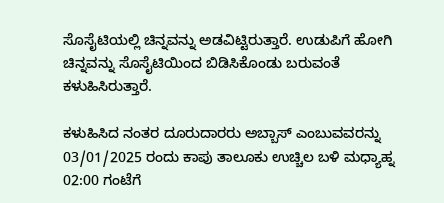ಸೊಸೈಟಿಯಲ್ಲಿ ಚಿನ್ನವನ್ನು ಅಡವಿಟ್ಟಿರುತ್ತಾರೆ. ಉಡುಪಿಗೆ ಹೋಗಿ ಚಿನ್ನವನ್ನು ಸೊಸೈಟಿಯಿಂದ ಬಿಡಿಸಿಕೊಂಡು ಬರುವಂತೆ ಕಳುಹಿಸಿರುತ್ತಾರೆ.

ಕಳುಹಿಸಿದ ನಂತರ ದೂರುದಾರರು ಅಬ್ಬಾಸ್‌ ಎಂಬುವವರನ್ನು 03/01/2025 ರಂದು ಕಾಪು ತಾಲೂಕು ಉಚ್ಚಿಲ ಬಳಿ ಮಧ್ಯಾಹ್ನ 02:00 ಗಂಟೆಗೆ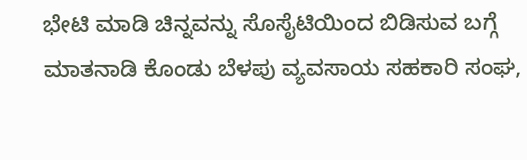ಭೇಟಿ ಮಾಡಿ ಚಿನ್ನವನ್ನು ಸೊಸೈಟಿಯಿಂದ ಬಿಡಿಸುವ ಬಗ್ಗೆ ಮಾತನಾಡಿ ಕೊಂಡು ಬೆಳಪು ವ್ಯವಸಾಯ ಸಹಕಾರಿ ಸಂಘ,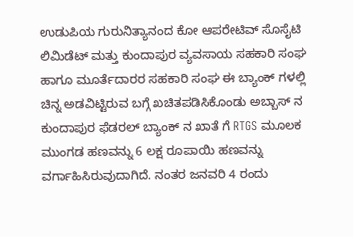ಉಡುಪಿಯ ಗುರುನಿತ್ಯಾನಂದ ಕೋ ಆಪರೇಟಿವ್‌ ಸೊಸೈಟಿ ಲಿಮಿಡೆಟ್‌ ಮತ್ತು ಕುಂದಾಪುರ ವ್ಯವಸಾಯ ಸಹಕಾರಿ ಸಂಘ ಹಾಗೂ ಮೂರ್ತೆದಾರರ ಸಹಕಾರಿ ಸಂಘ ಈ ಬ್ಯಾಂಕ್‌ ಗಳಲ್ಲಿ ಚಿನ್ನ ಅಡವಿಟ್ಟಿರುವ ಬಗ್ಗೆ ಖಚಿತಪಡಿಸಿಕೊಂಡು ಅಬ್ಬಾಸ್‌ ನ ಕುಂದಾಪುರ ಫೆಡರಲ್‌ ಬ್ಯಾಂಕ್‌ ನ ಖಾತೆ ಗೆ RTGS ಮೂಲಕ ಮುಂಗಡ ಹಣವನ್ನು 6 ಲಕ್ಷ ರೂಪಾಯಿ ಹಣವನ್ನು ವರ್ಗಾಹಿಸಿರುವುದಾಗಿದೆ. ನಂತರ ಜನವರಿ 4 ರಂದು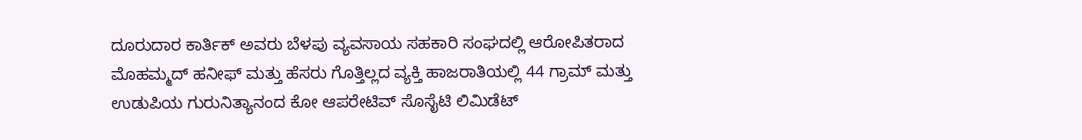ದೂರುದಾರ ಕಾರ್ತಿಕ್ ಅವರು ಬೆಳಪು ವ್ಯವಸಾಯ ಸಹಕಾರಿ ಸಂಘದಲ್ಲಿ ಆರೋಪಿತರಾದ ಮೊಹಮ್ಮದ್‌ ಹನೀಫ್‌ ಮತ್ತು ಹೆಸರು ಗೊತ್ತಿಲ್ಲದ ವ್ಯಕ್ತಿ ಹಾಜರಾತಿಯಲ್ಲಿ 44 ಗ್ರಾಮ್‌ ಮತ್ತು ಉಡುಪಿಯ ಗುರುನಿತ್ಯಾನಂದ ಕೋ ಆಪರೇಟಿವ್‌ ಸೊಸೈಟಿ ಲಿಮಿಡೆಟ್‌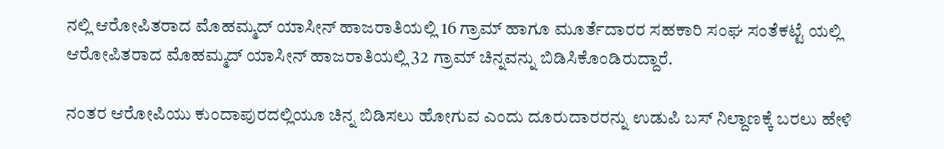ನಲ್ಲಿ ಆರೋಪಿತರಾದ ಮೊಹಮ್ಮದ್‌ ಯಾಸೀನ್‌ ಹಾಜರಾತಿಯಲ್ಲಿ 16 ಗ್ರಾಮ್‌ ಹಾಗೂ ಮೂರ್ತೆದಾರರ ಸಹಕಾರಿ ಸಂಘ ಸಂತೆಕಟ್ಟೆ ಯಲ್ಲಿ ಆರೋಪಿತರಾದ ಮೊಹಮ್ಮದ್‌ ಯಾಸೀನ್‌ ಹಾಜರಾತಿಯಲ್ಲಿ 32 ಗ್ರಾಮ್‌ ಚಿನ್ನವನ್ನು ಬಿಡಿಸಿಕೊಂಡಿರುದ್ದಾರೆ.

ನಂತರ ಆರೋಪಿಯು ಕುಂದಾಪುರದಲ್ಲಿಯೂ ಚಿನ್ನ ಬಿಡಿಸಲು ಹೋಗುವ ಎಂದು ದೂರುದಾರರನ್ನು ಉಡುಪಿ ಬಸ್‌ ನಿಲ್ದಾಣಕ್ಕೆ ಬರಲು ಹೇಳಿ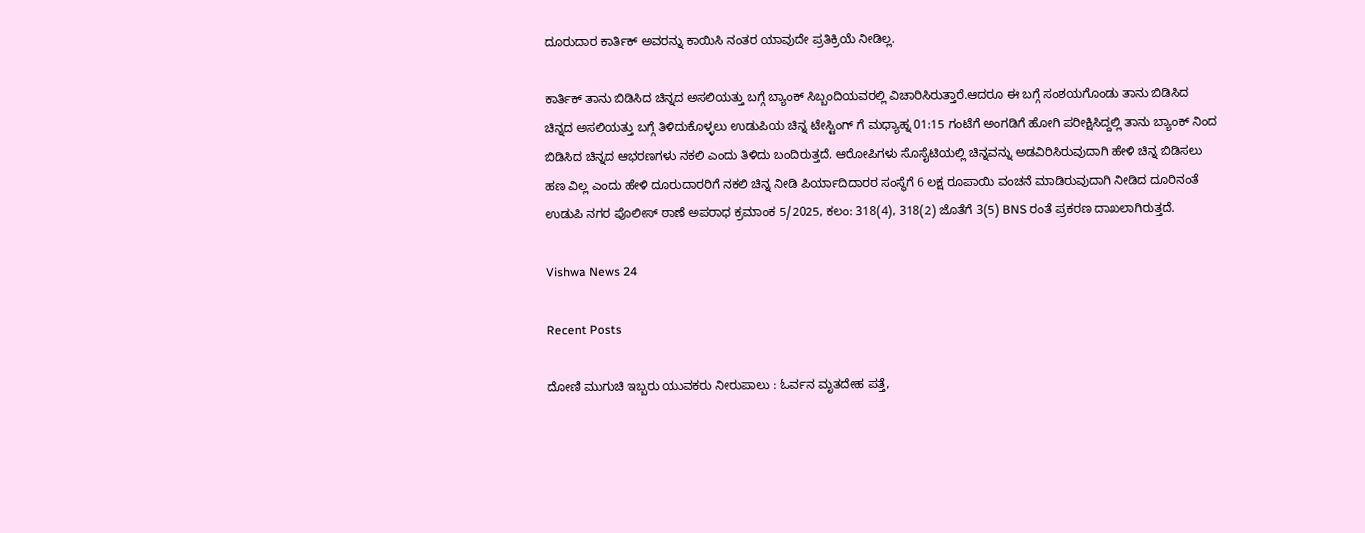ದೂರುದಾರ ಕಾರ್ತಿಕ್ ಅವರನ್ನು ಕಾಯಿಸಿ ನಂತರ ಯಾವುದೇ ಪ್ರತಿಕ್ರಿಯೆ ನೀಡಿಲ್ಲ.

ಕಾರ್ತಿಕ್ ತಾನು ಬಿಡಿಸಿದ ಚಿನ್ನದ ಅಸಲಿಯತ್ತು ಬಗ್ಗೆ ಬ್ಯಾಂಕ್‌ ಸಿಬ್ಬಂದಿಯವರಲ್ಲಿ ವಿಚಾರಿಸಿರುತ್ತಾರೆ.ಆದರೂ ಈ ಬಗ್ಗೆ ಸಂಶಯಗೊಂಡು ತಾನು ಬಿಡಿಸಿದ ಚಿನ್ನದ ಅಸಲಿಯತ್ತು ಬಗ್ಗೆ ತಿಳಿದುಕೊಳ್ಳಲು ಉಡುಪಿಯ ಚಿನ್ನ ಟೇಸ್ಟಿಂಗ್‌ ಗೆ ಮಧ್ಯಾಹ್ನ 01:15 ಗಂಟೆಗೆ ಅಂಗಡಿಗೆ ಹೋಗಿ ಪರೀಕ್ಷಿಸಿದ್ದಲ್ಲಿ ತಾನು ಬ್ಯಾಂಕ್‌ ನಿಂದ ಬಿಡಿಸಿದ ಚಿನ್ನದ ಆಭರಣಗಳು ನಕಲಿ ಎಂದು ತಿಳಿದು ಬಂದಿರುತ್ತದೆ. ಆರೋಪಿಗಳು ಸೊಸೈಟಿಯಲ್ಲಿ ಚಿನ್ನವನ್ನು ಅಡವಿರಿಸಿರುವುದಾಗಿ ಹೇಳಿ ಚಿನ್ನ ಬಿಡಿಸಲು ಹಣ ವಿಲ್ಲ ಎಂದು ಹೇಳಿ ದೂರುದಾರರಿಗೆ ನಕಲಿ ಚಿನ್ನ ನೀಡಿ ಪಿರ್ಯಾದಿದಾರರ ಸಂಸ್ಥೆಗೆ 6 ಲಕ್ಷ ರೂಪಾಯಿ ವಂಚನೆ ಮಾಡಿರುವುದಾಗಿ ನೀಡಿದ ದೂರಿನಂತೆ ಉಡುಪಿ ನಗರ ಪೊಲೀಸ್‌ ಠಾಣೆ ಅಪರಾಧ ಕ್ರಮಾಂಕ 5/2025, ಕಲಂ: 318(4), 318(2) ಜೊತೆಗೆ 3(5) BNS ರಂತೆ ಪ್ರಕರಣ ದಾಖಲಾಗಿರುತ್ತದೆ.

Vishwa News 24

Recent Posts

ದೋಣಿ ಮುಗುಚಿ ಇಬ್ಬರು ಯುವಕರು ನೀರುಪಾಲು : ಓರ್ವನ ಮೃತದೇಹ ಪತ್ತೆ,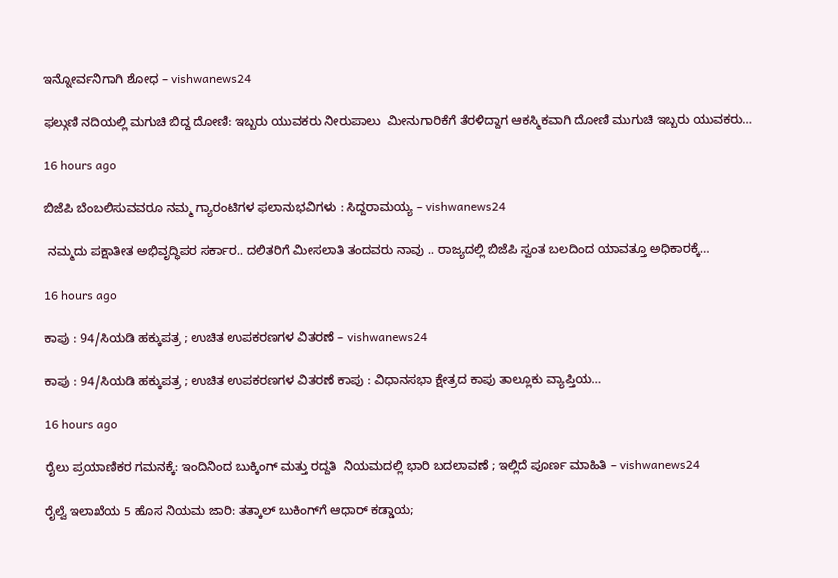ಇನ್ನೋರ್ವನಿಗಾಗಿ ಶೋಧ – vishwanews24

ಫಲ್ಗುಣಿ ನದಿಯಲ್ಲಿ ಮಗುಚಿ ಬಿದ್ದ ದೋಣಿ: ಇಬ್ಬರು ಯುವಕರು ನೀರುಪಾಲು  ಮೀನುಗಾರಿಕೆಗೆ ತೆರಳಿದ್ದಾಗ ಆಕಸ್ಮಿಕವಾಗಿ ದೋಣಿ ಮುಗುಚಿ ಇಬ್ಬರು ಯುವಕರು…

16 hours ago

ಬಿಜೆಪಿ ಬೆಂಬಲಿಸುವವರೂ ನಮ್ಮ ಗ್ಯಾರಂಟಿಗಳ ಫಲಾನುಭವಿಗಳು : ಸಿದ್ದರಾಮಯ್ಯ – vishwanews24

 ನಮ್ಮದು ಪಕ್ಷಾತೀತ ಅಭಿವೃದ್ಧಿಪರ ಸರ್ಕಾರ.. ದಲಿತರಿಗೆ ಮೀಸಲಾತಿ ತಂದವರು ನಾವು .. ರಾಜ್ಯದಲ್ಲಿ ಬಿಜೆಪಿ ಸ್ವಂತ ಬಲದಿಂದ ಯಾವತ್ತೂ ಅಧಿಕಾರಕ್ಕೆ…

16 hours ago

ಕಾಪು : 94/ಸಿಯಡಿ ಹಕ್ಕುಪತ್ರ ; ಉಚಿತ ಉಪಕರಣಗಳ ವಿತರಣೆ – vishwanews24

ಕಾಪು : 94/ಸಿಯಡಿ ಹಕ್ಕುಪತ್ರ ; ಉಚಿತ ಉಪಕರಣಗಳ ವಿತರಣೆ ಕಾಪು : ವಿಧಾನಸಭಾ ಕ್ಷೇತ್ರದ ಕಾಪು ತಾಲ್ಲೂಕು ವ್ಯಾಪ್ತಿಯ…

16 hours ago

ರೈಲು ಪ್ರಯಾಣಿಕರ ಗಮನಕ್ಕೆ: ಇಂದಿನಿಂದ ಬುಕ್ಕಿಂಗ್ ಮತ್ತು ರದ್ದತಿ  ನಿಯಮದಲ್ಲಿ ಭಾರಿ ಬದಲಾವಣೆ ; ಇಲ್ಲಿದೆ ಪೂರ್ಣ ಮಾಹಿತಿ – vishwanews24

ರೈಲ್ವೆ ಇಲಾಖೆಯ 5 ಹೊಸ ನಿಯಮ ಜಾರಿ: ತತ್ಕಾಲ್ ಬುಕಿಂಗ್‌ಗೆ ಆಧಾರ್ ಕಡ್ಡಾಯ;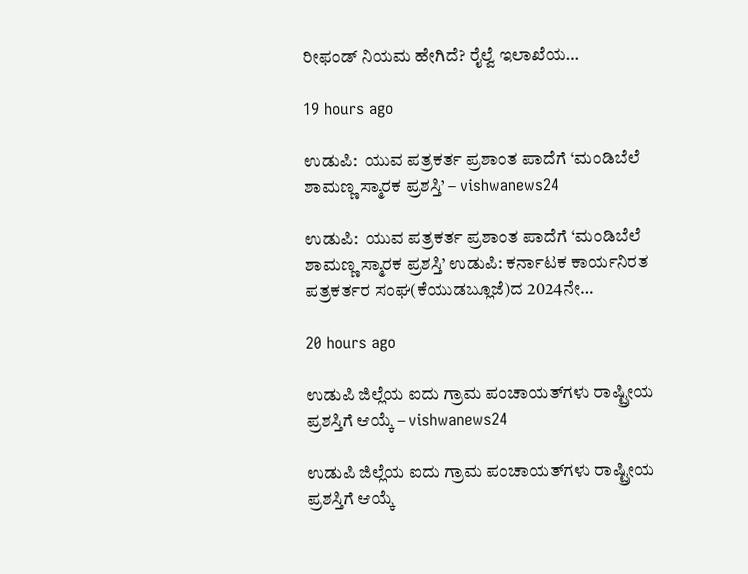ರೀಫಂಡ್ ನಿಯಮ ಹೇಗಿದೆ? ರೈಲ್ವೆ ಇಲಾಖೆಯ…

19 hours ago

ಉಡುಪಿ:  ಯುವ‌ ಪತ್ರಕರ್ತ ಪ್ರಶಾಂತ ಪಾದೆಗೆ ‘ಮಂಡಿಬೆಲೆ ಶಾಮಣ್ಣ ಸ್ಮಾರಕ ಪ್ರಶಸ್ತಿ’ – vishwanews24

ಉಡುಪಿ:  ಯುವ‌ ಪತ್ರಕರ್ತ ಪ್ರಶಾಂತ ಪಾದೆಗೆ ‘ಮಂಡಿಬೆಲೆ ಶಾಮಣ್ಣ ಸ್ಮಾರಕ ಪ್ರಶಸ್ತಿ’ ಉಡುಪಿ: ಕರ್ನಾಟಕ ಕಾರ್ಯನಿರತ ಪತ್ರಕರ್ತರ ಸಂಘ(ಕೆಯುಡಬ್ಲೂಜೆ)ದ 2024ನೇ…

20 hours ago

ಉಡುಪಿ ಜಿಲ್ಲೆಯ ಐದು ಗ್ರಾಮ ಪಂಚಾಯತ್‌ಗಳು ರಾಷ್ಟ್ರೀಯ ಪ್ರಶಸ್ತಿಗೆ ಆಯ್ಕೆ – vishwanews24

ಉಡುಪಿ ಜಿಲ್ಲೆಯ ಐದು ಗ್ರಾಮ ಪಂಚಾಯತ್‌ಗಳು ರಾಷ್ಟ್ರೀಯ ಪ್ರಶಸ್ತಿಗೆ ಆಯ್ಕೆ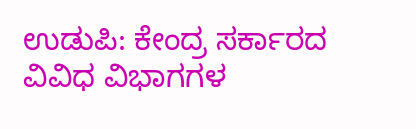ಉಡುಪಿ: ಕೇಂದ್ರ ಸರ್ಕಾರದ ವಿವಿಧ ವಿಭಾಗಗಳ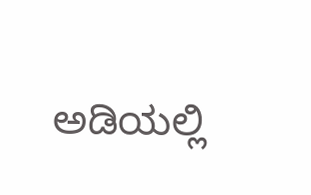ಅಡಿಯಲ್ಲಿ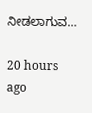ನೀಡಲಾಗುವ…

20 hours ago